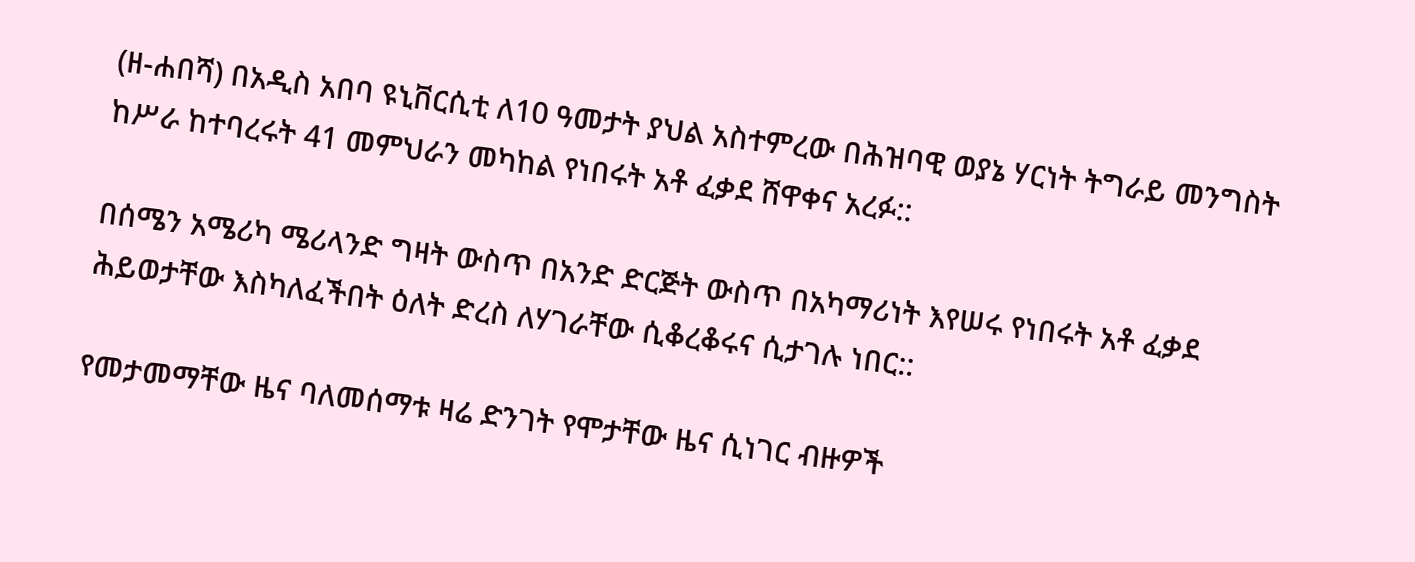(ዘ-ሐበሻ) በአዲስ አበባ ዩኒቨርሲቲ ለ10 ዓመታት ያህል አስተምረው በሕዝባዊ ወያኔ ሃርነት ትግራይ መንግስት ከሥራ ከተባረሩት 41 መምህራን መካከል የነበሩት አቶ ፈቃደ ሸዋቀና አረፉ::

በሰሜን አሜሪካ ሜሪላንድ ግዛት ውስጥ በአንድ ድርጅት ውስጥ በአካማሪነት እየሠሩ የነበሩት አቶ ፈቃደ ሕይወታቸው እስካለፈችበት ዕለት ድረስ ለሃገራቸው ሲቆረቆሩና ሲታገሉ ነበር::

የመታመማቸው ዜና ባለመሰማቱ ዛሬ ድንገት የሞታቸው ዜና ሲነገር ብዙዎች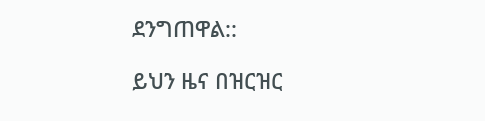ደንግጠዋል::

ይህን ዜና በዝርዝር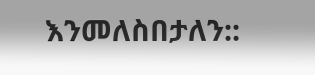እንመለስበታለን::